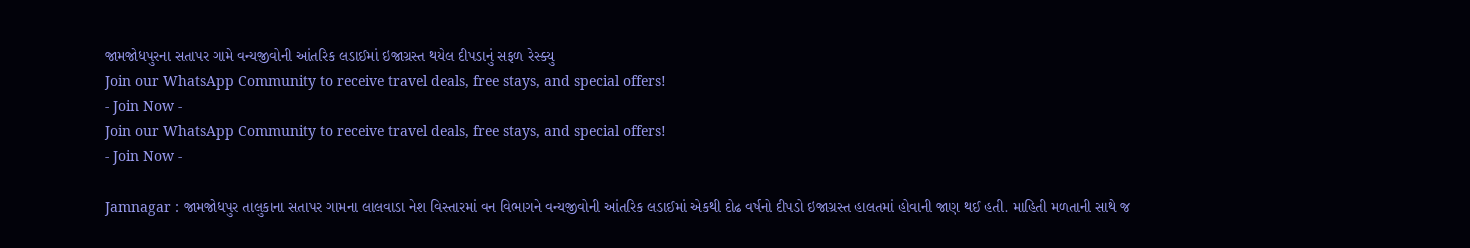જામજોધપુરના સતાપર ગામે વન્યજીવોની આંતરિક લડાઈમાં ઇજાગ્રસ્ત થયેલ દીપડાનું સફળ રેસ્ક્યુ
Join our WhatsApp Community to receive travel deals, free stays, and special offers!
- Join Now -
Join our WhatsApp Community to receive travel deals, free stays, and special offers!
- Join Now -

Jamnagar : જામજોધપુર તાલુકાના સતાપર ગામના લાલવાડા નેશ વિસ્તારમાં વન વિભાગને વન્યજીવોની આંતરિક લડાઈમાં એકથી દોઢ વર્ષનો દીપડો ઇજાગ્રસ્ત હાલતમાં હોવાની જાણ થઈ હતી. માહિતી મળતાની સાથે જ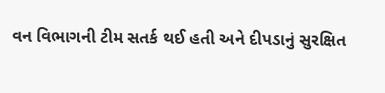વન વિભાગની ટીમ સતર્ક થઈ હતી અને દીપડાનું સુરક્ષિત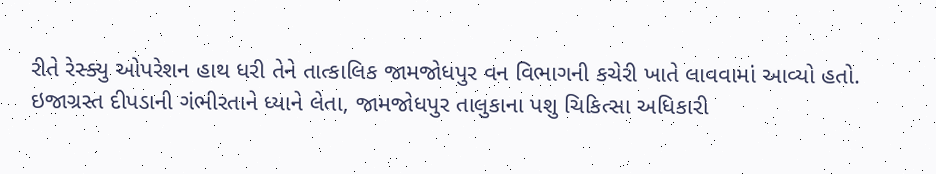રીતે રેસ્ક્યુ ઓપરેશન હાથ ધરી તેને તાત્કાલિક જામજોધપુર વન વિભાગની કચેરી ખાતે લાવવામાં આવ્યો હતો.
ઇજાગ્રસ્ત દીપડાની ગંભીરતાને ધ્યાને લેતા, જામજોધપુર તાલુકાના પશુ ચિકિત્સા અધિકારી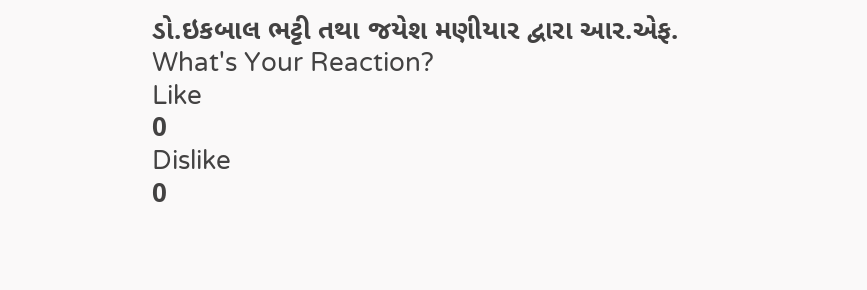ડો.ઇકબાલ ભટ્ટી તથા જયેશ મણીયાર દ્વારા આર.એફ.
What's Your Reaction?
Like
0
Dislike
0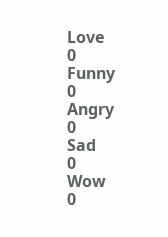Love
0
Funny
0
Angry
0
Sad
0
Wow
0